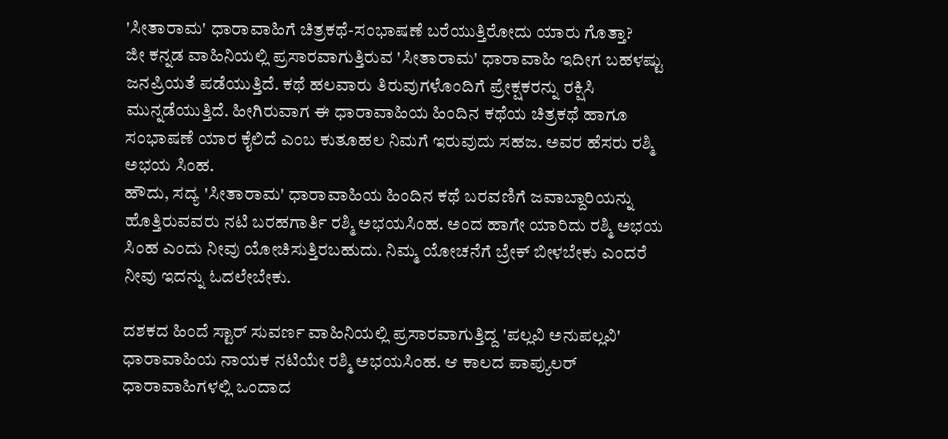'ಸೀತಾರಾಮ' ಧಾರಾವಾಹಿಗೆ ಚಿತ್ರಕಥೆ-ಸಂಭಾಷಣೆ ಬರೆಯುತ್ತಿರೋದು ಯಾರು ಗೊತ್ತಾ?
ಜೀ ಕನ್ನಡ ವಾಹಿನಿಯಲ್ಲಿ ಪ್ರಸಾರವಾಗುತ್ತಿರುವ 'ಸೀತಾರಾಮ' ಧಾರಾವಾಹಿ ಇದೀಗ ಬಹಳಷ್ಟು ಜನಪ್ರಿಯತೆ ಪಡೆಯುತ್ತಿದೆ. ಕಥೆ ಹಲವಾರು ತಿರುವುಗಳೊಂದಿಗೆ ಪ್ರೇಕ್ಷಕರನ್ನು ರಕ್ಷಿಸಿ ಮುನ್ನಡೆಯುತ್ತಿದೆ. ಹೀಗಿರುವಾಗ ಈ ಧಾರಾವಾಹಿಯ ಹಿಂದಿನ ಕಥೆಯ ಚಿತ್ರಕಥೆ ಹಾಗೂ ಸಂಭಾಷಣೆ ಯಾರ ಕೈಲಿದೆ ಎಂಬ ಕುತೂಹಲ ನಿಮಗೆ ಇರುವುದು ಸಹಜ. ಅವರ ಹೆಸರು ರಶ್ಮಿ ಅಭಯ ಸಿಂಹ.
ಹೌದು, ಸದ್ಯ 'ಸೀತಾರಾಮ' ಧಾರಾವಾಹಿಯ ಹಿಂದಿನ ಕಥೆ ಬರವಣಿಗೆ ಜವಾಬ್ದಾರಿಯನ್ನು ಹೊತ್ತಿರುವವರು ನಟಿ ಬರಹಗಾರ್ತಿ ರಶ್ಮಿ ಅಭಯಸಿಂಹ. ಅಂದ ಹಾಗೇ ಯಾರಿದು ರಶ್ಮಿ ಅಭಯ ಸಿಂಹ ಎಂದು ನೀವು ಯೋಚಿಸುತ್ತಿರಬಹುದು. ನಿಮ್ಮ ಯೋಚನೆಗೆ ಬ್ರೇಕ್ ಬೀಳಬೇಕು ಎಂದರೆ ನೀವು ಇದನ್ನು ಓದಲೇಬೇಕು.

ದಶಕದ ಹಿಂದೆ ಸ್ಟಾರ್ ಸುವರ್ಣ ವಾಹಿನಿಯಲ್ಲಿ ಪ್ರಸಾರವಾಗುತ್ತಿದ್ದ 'ಪಲ್ಲವಿ ಅನುಪಲ್ಲವಿ' ಧಾರಾವಾಹಿಯ ನಾಯಕ ನಟಿಯೇ ರಶ್ಮಿ ಅಭಯಸಿಂಹ. ಆ ಕಾಲದ ಪಾಪ್ಯುಲರ್ ಧಾರಾವಾಹಿಗಳಲ್ಲಿ ಒಂದಾದ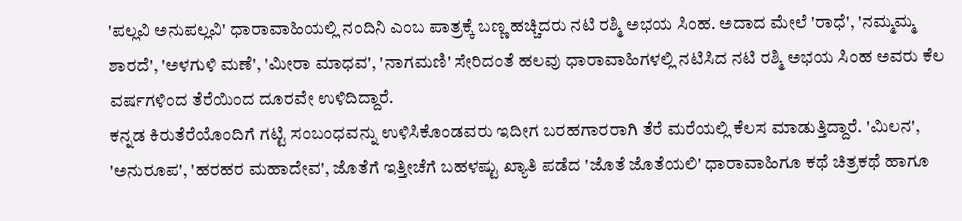'ಪಲ್ಲವಿ ಅನುಪಲ್ಲವಿ' ಧಾರಾವಾಹಿಯಲ್ಲಿ ನಂದಿನಿ ಎಂಬ ಪಾತ್ರಕ್ಕೆ ಬಣ್ಣ ಹಚ್ಚಿದರು ನಟಿ ರಶ್ಮಿ ಅಭಯ ಸಿಂಹ. ಅದಾದ ಮೇಲೆ 'ರಾಧೆ', 'ನಮ್ಮಮ್ಮ ಶಾರದೆ', 'ಅಳಗುಳಿ ಮಣೆ', 'ಮೀರಾ ಮಾಧವ', 'ನಾಗಮಣಿ' ಸೇರಿದಂತೆ ಹಲವು ಧಾರಾವಾಹಿಗಳಲ್ಲಿ ನಟಿಸಿದ ನಟಿ ರಶ್ಮಿ ಅಭಯ ಸಿಂಹ ಅವರು ಕೆಲ ವರ್ಷಗಳಿಂದ ತೆರೆಯಿಂದ ದೂರವೇ ಉಳಿದಿದ್ದಾರೆ.
ಕನ್ನಡ ಕಿರುತೆರೆಯೊಂದಿಗೆ ಗಟ್ಟಿ ಸಂಬಂಧವನ್ನು ಉಳಿಸಿಕೊಂಡವರು ಇದೀಗ ಬರಹಗಾರರಾಗಿ ತೆರೆ ಮರೆಯಲ್ಲಿ ಕೆಲಸ ಮಾಡುತ್ತಿದ್ದಾರೆ. 'ಮಿಲನ', 'ಅನುರೂಪ', 'ಹರಹರ ಮಹಾದೇವ', ಜೊತೆಗೆ ಇತ್ತೀಚೆಗೆ ಬಹಳಷ್ಟು ಖ್ಯಾತಿ ಪಡೆದ 'ಜೊತೆ ಜೊತೆಯಲಿ' ಧಾರಾವಾಹಿಗೂ ಕಥೆ ಚಿತ್ರಕಥೆ ಹಾಗೂ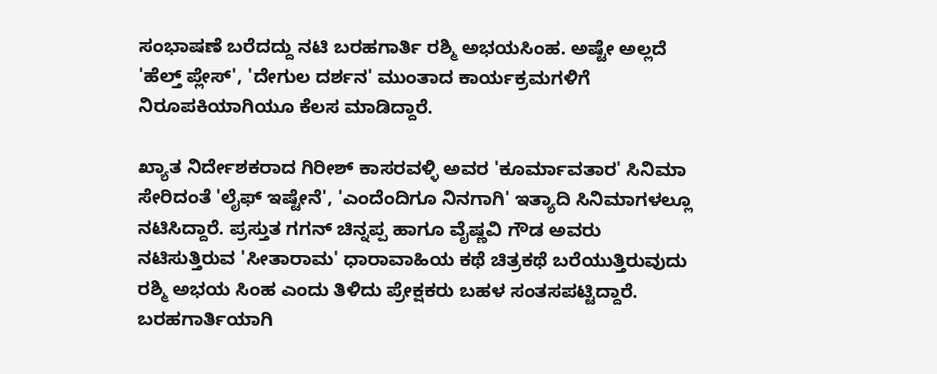ಸಂಭಾಷಣೆ ಬರೆದದ್ದು ನಟಿ ಬರಹಗಾರ್ತಿ ರಶ್ಮಿ ಅಭಯಸಿಂಹ. ಅಷ್ಟೇ ಅಲ್ಲದೆ 'ಹೆಲ್ತ್ ಪ್ಲೇಸ್', 'ದೇಗುಲ ದರ್ಶನ' ಮುಂತಾದ ಕಾರ್ಯಕ್ರಮಗಳಿಗೆ ನಿರೂಪಕಿಯಾಗಿಯೂ ಕೆಲಸ ಮಾಡಿದ್ದಾರೆ.

ಖ್ಯಾತ ನಿರ್ದೇಶಕರಾದ ಗಿರೀಶ್ ಕಾಸರವಳ್ಳಿ ಅವರ 'ಕೂರ್ಮಾವತಾರ' ಸಿನಿಮಾ ಸೇರಿದಂತೆ 'ಲೈಫ್ ಇಷ್ಟೇನೆ', 'ಎಂದೆಂದಿಗೂ ನಿನಗಾಗಿ' ಇತ್ಯಾದಿ ಸಿನಿಮಾಗಳಲ್ಲೂ ನಟಿಸಿದ್ದಾರೆ. ಪ್ರಸ್ತುತ ಗಗನ್ ಚಿನ್ನಪ್ಪ ಹಾಗೂ ವೈಷ್ಣವಿ ಗೌಡ ಅವರು ನಟಿಸುತ್ತಿರುವ 'ಸೀತಾರಾಮ' ಧಾರಾವಾಹಿಯ ಕಥೆ ಚಿತ್ರಕಥೆ ಬರೆಯುತ್ತಿರುವುದು ರಶ್ಮಿ ಅಭಯ ಸಿಂಹ ಎಂದು ತಿಳಿದು ಪ್ರೇಕ್ಷಕರು ಬಹಳ ಸಂತಸಪಟ್ಟಿದ್ದಾರೆ. ಬರಹಗಾರ್ತಿಯಾಗಿ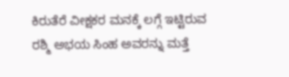ಕಿರುತೆರೆ ವೀಕ್ಷಕರ ಮನಕ್ಕೆ ಲಗ್ಗೆ ಇಟ್ಟಿರುವ ರಶ್ಮಿ ಅಭಯ ಸಿಂಹ ಅವರನ್ನು ಮತ್ತೆ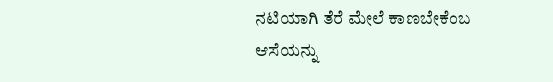ನಟಿಯಾಗಿ ತೆರೆ ಮೇಲೆ ಕಾಣಬೇಕೆಂಬ ಆಸೆಯನ್ನು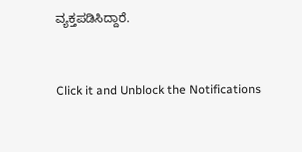ವ್ಯಕ್ತಪಡಿಸಿದ್ದಾರೆ.


Click it and Unblock the Notifications